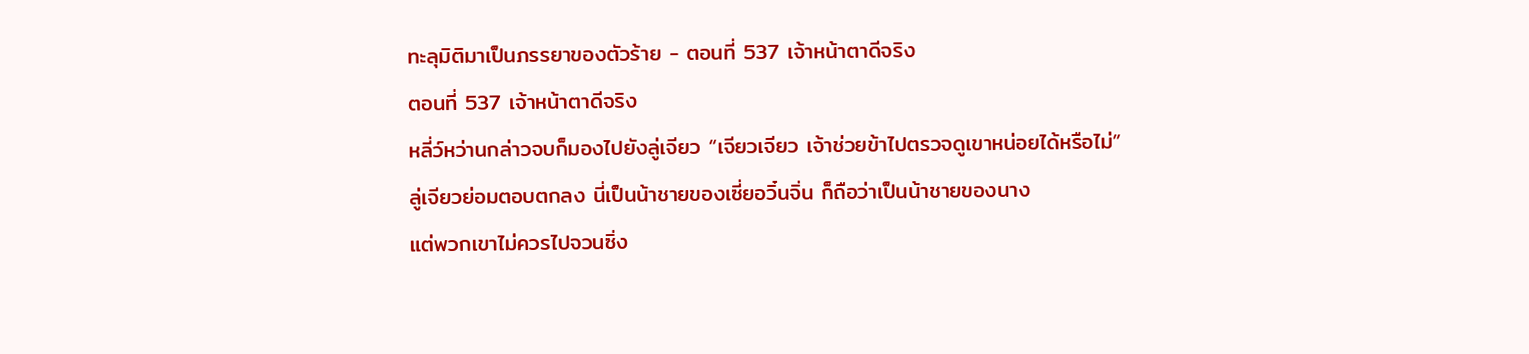ทะลุมิติมาเป็นภรรยาของตัวร้าย - ตอนที่ 537 เจ้าหน้าตาดีจริง
ตอนที่ 537 เจ้าหน้าตาดีจริง
หลี่ว์หว่านกล่าวจบก็มองไปยังลู่เจียว “เจียวเจียว เจ้าช่วยข้าไปตรวจดูเขาหน่อยได้หรือไม่”
ลู่เจียวย่อมตอบตกลง นี่เป็นน้าชายของเซี่ยอวิ๋นจิ่น ก็ถือว่าเป็นน้าชายของนาง
แต่พวกเขาไม่ควรไปจวนซิ่ง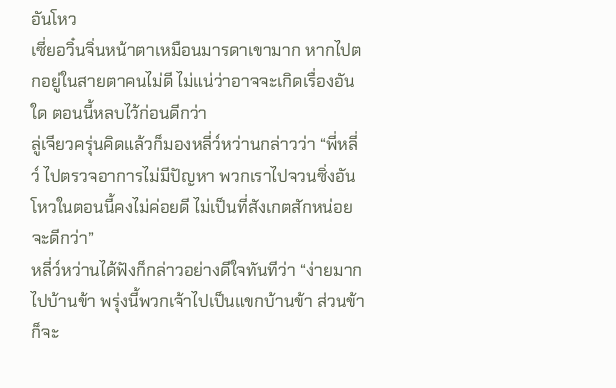อันโหว
เซี่ยอวิ๋นจิ่นหน้าตาเหมือนมารดาเขามาก หากไปตกอยู่ในสายตาคนไม่ดี ไม่แน่ว่าอาจจะเกิดเรื่องอันใด ตอนนี้หลบไว้ก่อนดีกว่า
ลู่เจียวครุ่นคิดแล้วก็มองหลี่ว์หว่านกล่าวว่า “พี่หลี่ว์ ไปตรวจอาการไม่มีปัญหา พวกเราไปจวนซิ่งอันโหวในตอนนี้คงไม่ค่อยดี ไม่เป็นที่สังเกตสักหน่อยจะดีกว่า”
หลี่ว์หว่านได้ฟังก็กล่าวอย่างดีใจทันทีว่า “ง่ายมาก ไปบ้านข้า พรุ่งนี้พวกเจ้าไปเป็นแขกบ้านข้า ส่วนข้าก็จะ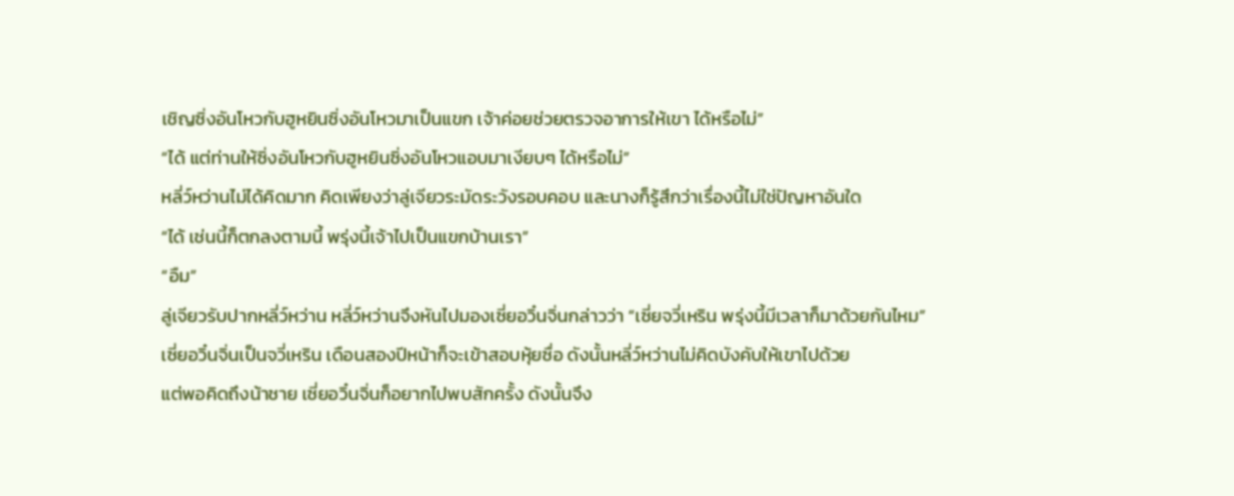เชิญซิ่งอันโหวกับฮูหยินซิ่งอันโหวมาเป็นแขก เจ้าค่อยช่วยตรวจอาการให้เขา ได้หรือไม่”
“ได้ แต่ท่านให้ซิ่งอันโหวกับฮูหยินซิ่งอันโหวแอบมาเงียบๆ ได้หรือไม่”
หลี่ว์หว่านไม่ได้คิดมาก คิดเพียงว่าลู่เจียวระมัดระวังรอบคอบ และนางก็รู้สึกว่าเรื่องนี้ไม่ใช่ปัญหาอันใด
“ได้ เช่นนี้ก็ตกลงตามนี้ พรุ่งนี้เจ้าไปเป็นแขกบ้านเรา”
“อืม”
ลู่เจียวรับปากหลี่ว์หว่าน หลี่ว์หว่านจึงหันไปมองเซี่ยอวิ๋นจิ่นกล่าวว่า “เซี่ยจวี่เหริน พรุ่งนี้มีเวลาก็มาด้วยกันไหม”
เซี่ยอวิ๋นจิ่นเป็นจวี่เหริน เดือนสองปีหน้าก็จะเข้าสอบหุ้ยซื่อ ดังนั้นหลี่ว์หว่านไม่คิดบังคับให้เขาไปด้วย
แต่พอคิดถึงน้าชาย เซี่ยอวิ๋นจิ่นก็อยากไปพบสักครั้ง ดังนั้นจึง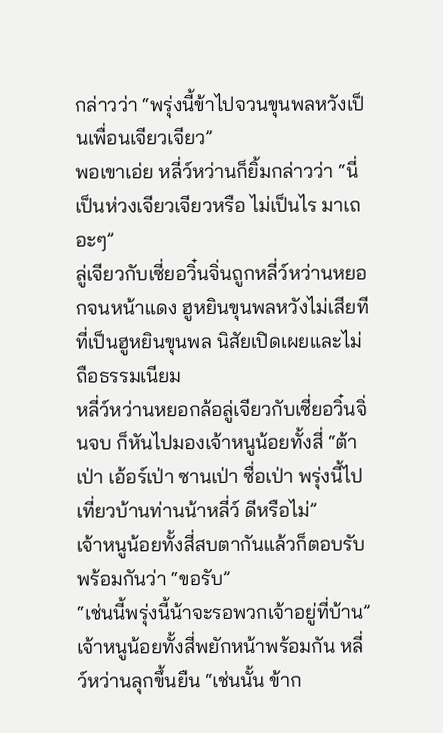กล่าวว่า “พรุ่งนี้ข้าไปจวนขุนพลหวังเป็นเพื่อนเจียวเจียว”
พอเขาเอ่ย หลี่ว์หว่านก็ยิ้มกล่าวว่า “นี่เป็นห่วงเจียวเจียวหรือ ไม่เป็นไร มาเถอะๆ”
ลู่เจียวกับเซี่ยอวิ๋นจิ่นถูกหลี่ว์หว่านหยอกจนหน้าแดง ฮูหยินขุนพลหวังไม่เสียทีที่เป็นฮูหยินขุนพล นิสัยเปิดเผยและไม่ถือธรรมเนียม
หลี่ว์หว่านหยอกล้อลู่เจียวกับเซี่ยอวิ๋นจิ่นจบ ก็หันไปมองเจ้าหนูน้อยทั้งสี่ “ต้าเป่า เอ้อร์เป่า ซานเป่า ซื่อเป่า พรุ่งนี้ไปเที่ยวบ้านท่านน้าหลี่ว์ ดีหรือไม่”
เจ้าหนูน้อยทั้งสี่สบตากันแล้วก็ตอบรับพร้อมกันว่า “ขอรับ”
“เช่นนี้พรุ่งนี้น้าจะรอพวกเจ้าอยู่ที่บ้าน”
เจ้าหนูน้อยทั้งสี่พยักหน้าพร้อมกัน หลี่ว์หว่านลุกขึ้นยืน “เช่นนั้น ข้าก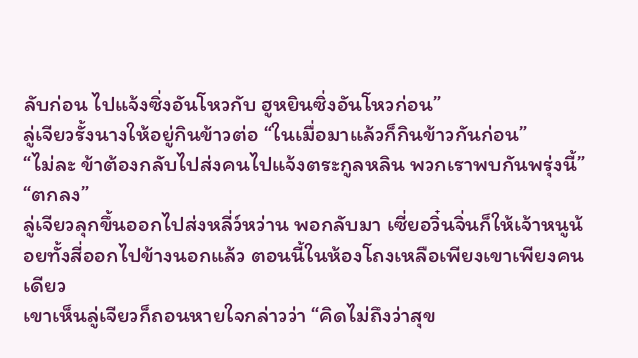ลับก่อน ไปแจ้งซิ่งอันโหวกับ ฮูหยินซิ่งอันโหวก่อน”
ลู่เจียวรั้งนางให้อยู่กินข้าวต่อ “ในเมื่อมาแล้วก็กินข้าวกันก่อน”
“ไม่ละ ข้าต้องกลับไปส่งคนไปแจ้งตระกูลหลิน พวกเราพบกันพรุ่งนี้”
“ตกลง”
ลู่เจียวลุกขึ้นออกไปส่งหลี่ว์หว่าน พอกลับมา เซี่ยอวิ๋นจิ่นก็ให้เจ้าหนูน้อยทั้งสี่ออกไปข้างนอกแล้ว ตอนนี้ในห้องโถงเหลือเพียงเขาเพียงคนเดียว
เขาเห็นลู่เจียวก็ถอนหายใจกล่าวว่า “คิดไม่ถึงว่าสุข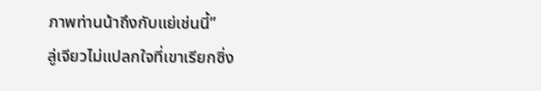ภาพท่านน้าถึงกับแย่เช่นนี้”
ลู่เจียวไม่แปลกใจที่เขาเรียกซิ่ง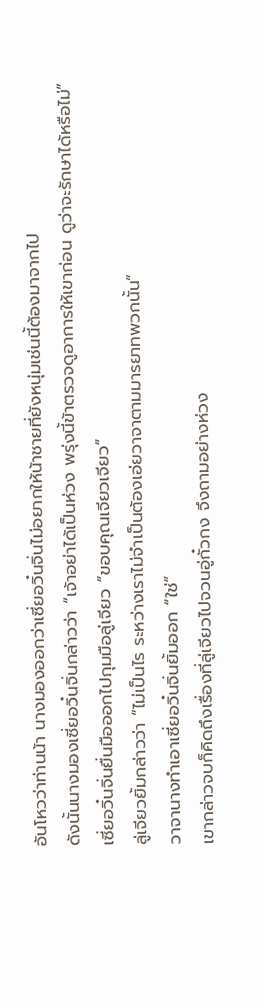อันโหวว่าท่านน้า นางมองออกว่าเซี่ยอวิ๋นจิ่นไม่อยากให้น้าชายที่ยังหนุ่มเช่นนี้ต้องมาจากไป
ดังนั้นนางมองเซี่ยอวิ๋นจิ่นกล่าวว่า “เจ้าอย่าได้เป็นห่วง พรุ่งนี้ข้าตรวจดูอาการให้เขาก่อน ดูว่าจะรักษาได้หรือไม่”
เซี่ยอวิ๋นจิ่นยื่นมือออกไปกุมมือลู่เจียว “ขอบคุณเจียวเจียว”
ลู่เจียวยิ้มกล่าวว่า “ไม่เป็นไร ระหว่างเราไม่จำเป็นต้องเอ่ยวาจาตามมารยาทพวกนั้น”
วาจานางทำเอาเซี่ยอวิ๋นจิ่นยิ้มออก “ใช่”
เขากล่าวจบก็คิดถึงเรื่องที่ลู่เจียวไปจวนอู่กั๋วกง จึงถามอย่างห่วง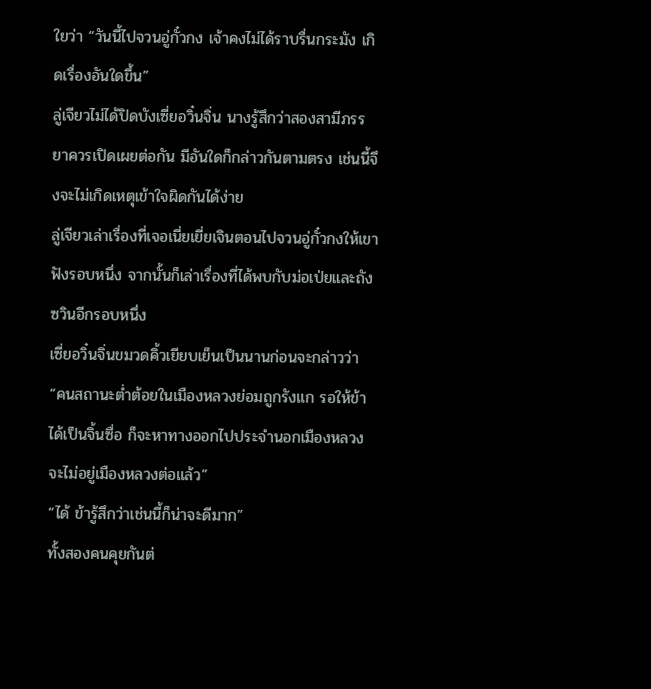ใยว่า “วันนี้ไปจวนอู่กั๋วกง เจ้าคงไม่ได้ราบรื่นกระมัง เกิดเรื่องอันใดขึ้น”
ลู่เจียวไม่ได้ปิดบังเซี่ยอวิ๋นจิ่น นางรู้สึกว่าสองสามีภรรยาควรเปิดเผยต่อกัน มีอันใดก็กล่าวกันตามตรง เช่นนี้จึงจะไม่เกิดเหตุเข้าใจผิดกันได้ง่าย
ลู่เจียวเล่าเรื่องที่เจอเนี่ยเยี่ยเจินตอนไปจวนอู่กั๋วกงให้เขาฟังรอบหนึ่ง จากนั้นก็เล่าเรื่องที่ได้พบกับม่อเป่ยและถังซวินอีกรอบหนึ่ง
เซี่ยอวิ๋นจิ่นขมวดคิ้วเยียบเย็นเป็นนานก่อนจะกล่าวว่า “คนสถานะต่ำต้อยในเมืองหลวงย่อมถูกรังแก รอให้ข้าได้เป็นจิ้นซื่อ ก็จะหาทางออกไปประจำนอกเมืองหลวง จะไม่อยู่เมืองหลวงต่อแล้ว”
“ได้ ข้ารู้สึกว่าเช่นนี้ก็น่าจะดีมาก”
ทั้งสองคนคุยกันต่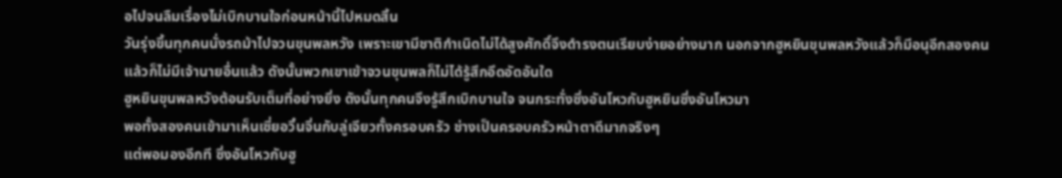อไปจนลืมเรื่องไม่เบิกบานใจก่อนหน้านี้ไปหมดสิ้น
วันรุ่งขึ้นทุกคนนั่งรถม้าไปจวนขุนพลหวัง เพราะเขามีชาติกำเนิดไม่ได้สูงศักดิ์จึงดำรงตนเรียบง่ายอย่างมาก นอกจากฮูหยินขุนพลหวังแล้วก็มีอนุอีกสองคน แล้วก็ไม่มีเจ้านายอื่นแล้ว ดังนั้นพวกเขาเข้าจวนขุนพลก็ไม่ได้รู้สึกอึดอัดอันใด
ฮูหยินขุนพลหวังต้อนรับเต็มที่อย่างยิ่ง ดังนั้นทุกคนจึงรู้สึกเบิกบานใจ จนกระทั่งซิ่งอันโหวกับฮูหยินซิ่งอันโหวมา
พอทั้งสองคนเข้ามาเห็นเซี่ยอวิ๋นจิ่นกับลู่เจียวทั้งครอบครัว ช่างเป็นครอบครัวหน้าตาดีมากจริงๆ
แต่พอมองอีกที ซิ่งอันโหวกับฮู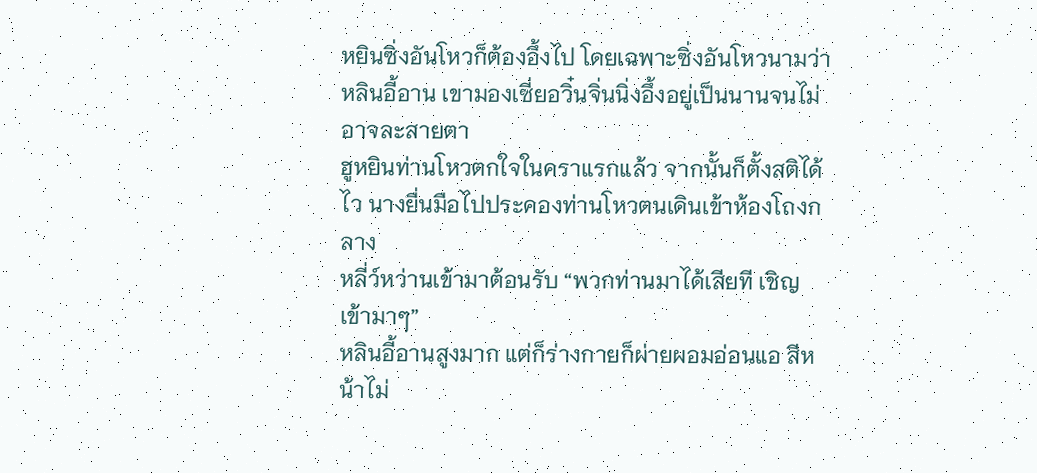หยินซิ่งอันโหวก็ต้องอึ้งไป โดยเฉพาะซิ่งอันโหวนามว่าหลินอี้อาน เขามองเซี่ยอวิ๋นจิ่นนิ่งอึ้งอยู่เป็นนานจนไม่อาจละสายตา
ฮูหยินท่านโหวตกใจในคราแรกแล้ว จากนั้นก็ตั้งสติได้ไว นางยื่นมือไปประคองท่านโหวตนเดินเข้าห้องโถงกลาง
หลี่ว์หว่านเข้ามาต้อนรับ “พวกท่านมาได้เสียที เชิญเข้ามาๆ”
หลินอี้อานสูงมาก แต่ก็ร่างกายก็ผ่ายผอมอ่อนแอ สีหน้าไม่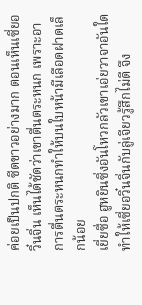ค่อยเป็นปกติ ซีดขาวอย่างมาก ตอนเห็นเซี่ยอวิ๋นจิ่น เห็นได้ชัดว่าเขาตื่นตระหนก เพราะอาการตื่นตระหนกทำให้บนใบหน้ามีเลือดฝาดเล็กน้อย
เยี่ยซื่อ ฮูหยินซิ่งอันโหวกลัวเขาเอ่ยวาจาอันใดทำให้เซี่ยอวิ๋นจิ่นกับลู่เจียวรู้สึกไม่ดี จึง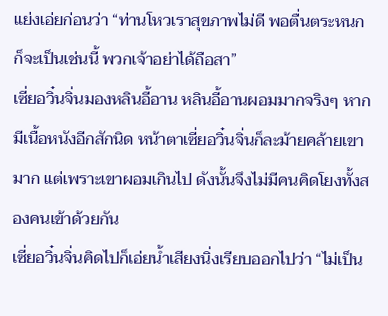แย่งเอ่ยก่อนว่า “ท่านโหวเราสุขภาพไม่ดี พอตื่นตระหนกก็จะเป็นเช่นนี้ พวกเจ้าอย่าได้ถือสา”
เซี่ยอวิ๋นจิ่นมองหลินอี้อาน หลินอี้อานผอมมากจริงๆ หากมีเนื้อหนังอีกสักนิด หน้าตาเซี่ยอวิ๋นจิ่นก็ละม้ายคล้ายเขามาก แต่เพราะเขาผอมเกินไป ดังนั้นจึงไม่มีคนคิดโยงทั้งสองคนเข้าด้วยกัน
เซี่ยอวิ๋นจิ่นคิดไปก็เอ่ยน้ำเสียงนิ่งเรียบออกไปว่า “ไม่เป็น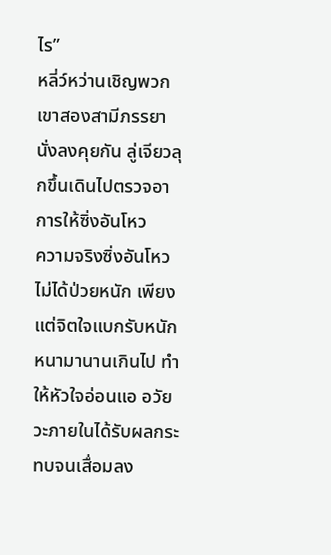ไร”
หลี่ว์หว่านเชิญพวกเขาสองสามีภรรยานั่งลงคุยกัน ลู่เจียวลุกขึ้นเดินไปตรวจอาการให้ซิ่งอันโหว
ความจริงซิ่งอันโหวไม่ได้ป่วยหนัก เพียงแต่จิตใจแบกรับหนักหนามานานเกินไป ทำให้หัวใจอ่อนแอ อวัยวะภายในได้รับผลกระทบจนเสื่อมลง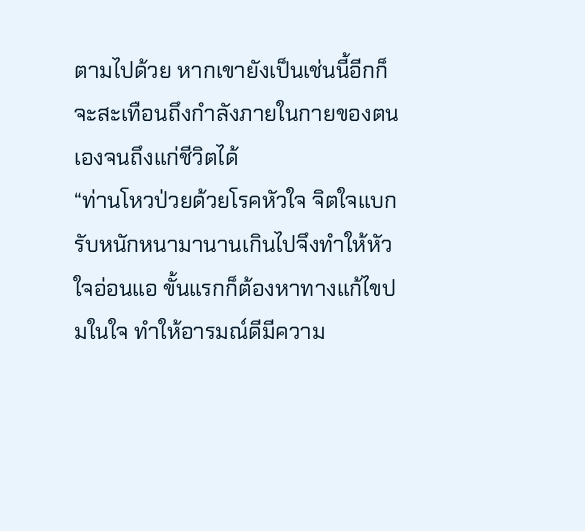ตามไปด้วย หากเขายังเป็นเช่นนี้อีกก็จะสะเทือนถึงกำลังภายในกายของตนเองจนถึงแก่ชีวิตได้
“ท่านโหวป่วยด้วยโรคหัวใจ จิตใจแบกรับหนักหนามานานเกินไปจึงทำให้หัวใจอ่อนแอ ขั้นแรกก็ต้องหาทางแก้ไขปมในใจ ทำให้อารมณ์ดีมีความ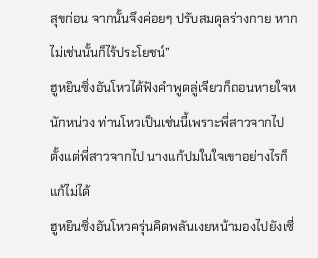สุขก่อน จากนั้นจึงค่อยๆ ปรับสมดุลร่างกาย หากไม่เช่นนั้นก็ไร้ประโยชน์”
ฮูหยินซิ่งอันโหวได้ฟังคำพูดลู่เจียวก็ถอนหายใจหนักหน่วง ท่านโหวเป็นเช่นนี้เพราะพี่สาวจากไป ตั้งแต่พี่สาวจากไป นางแก้ปมในใจเขาอย่างไรก็แก้ไม่ได้
ฮูหยินซิ่งอันโหวครุ่นคิดพลันเงยหน้ามองไปยังเซี่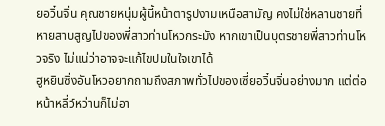ยอวิ๋นจิ่น คุณชายหนุ่มผู้นี้หน้าตารูปงามเหนือสามัญ คงไม่ใช่หลานชายที่หายสาบสูญไปของพี่สาวท่านโหวกระมัง หากเขาเป็นบุตรชายพี่สาวท่านโหวจริง ไม่แน่ว่าอาจจะแก้ไขปมในใจเขาได้
ฮูหยินซิ่งอันโหวอยากถามถึงสภาพทั่วไปของเซี่ยอวิ๋นจิ่นอย่างมาก แต่ต่อหน้าหลี่ว์หว่านก็ไม่อา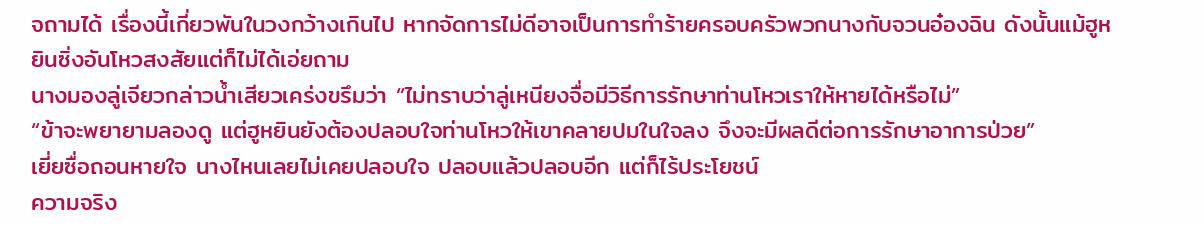จถามได้ เรื่องนี้เกี่ยวพันในวงกว้างเกินไป หากจัดการไม่ดีอาจเป็นการทำร้ายครอบครัวพวกนางกับจวนอ๋องฉิน ดังนั้นแม้ฮูหยินซิ่งอันโหวสงสัยแต่ก็ไม่ได้เอ่ยถาม
นางมองลู่เจียวกล่าวน้ำเสียวเคร่งขรึมว่า “ไม่ทราบว่าลู่เหนียงจื่อมีวิธีการรักษาท่านโหวเราให้หายได้หรือไม่”
“ข้าจะพยายามลองดู แต่ฮูหยินยังต้องปลอบใจท่านโหวให้เขาคลายปมในใจลง จึงจะมีผลดีต่อการรักษาอาการป่วย”
เยี่ยซื่อถอนหายใจ นางไหนเลยไม่เคยปลอบใจ ปลอบแล้วปลอบอีก แต่ก็ไร้ประโยชน์
ความจริง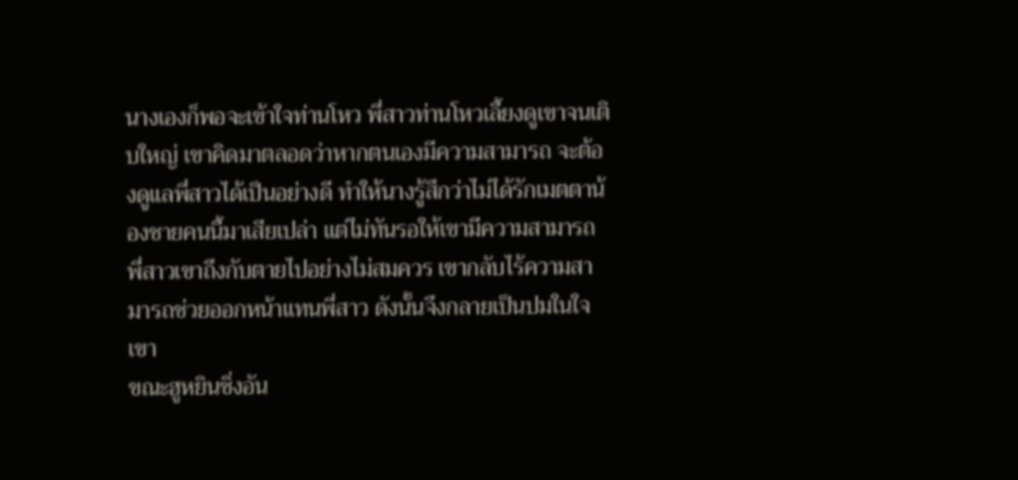นางเองก็พอจะเข้าใจท่านโหว พี่สาวท่านโหวเลี้ยงดูเขาจนเติบใหญ่ เขาคิดมาตลอดว่าหากตนเองมีความสามารถ จะต้องดูแลพี่สาวได้เป็นอย่างดี ทำให้นางรู้สึกว่าไม่ได้รักเมตตาน้องชายคนนี้มาเสียเปล่า แต่ไม่ทันรอให้เขามีความสามารถ พี่สาวเขาถึงกับตายไปอย่างไม่สมควร เขากลับไร้ความสามารถช่วยออกหน้าแทนพี่สาว ดังนั้นจึงกลายเป็นปมในใจเขา
ขณะฮูหยินซิ่งอัน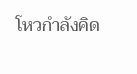โหวกำลังคิด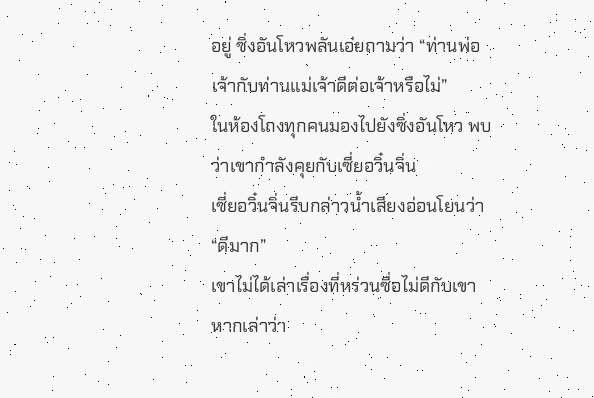อยู่ ซิ่งอันโหวพลันเอ่ยถามว่า “ท่านพ่อเจ้ากับท่านแม่เจ้าดีต่อเจ้าหรือไม่”
ในห้องโถงทุกคนมองไปยังซิ่งอันโหว พบว่าเขากำลังคุยกับเซี่ยอวิ๋นจิ่น
เซี่ยอวิ๋นจิ่นรีบกล่าวน้ำเสียงอ่อนโยนว่า “ดีมาก”
เขาไม่ได้เล่าเรื่องที่หร่วนซื่อไม่ดีกับเขา หากเล่าว่า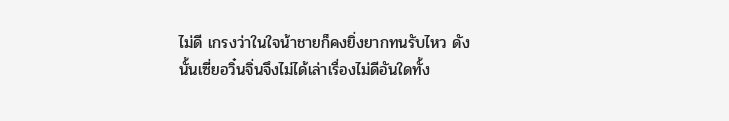ไม่ดี เกรงว่าในใจน้าชายก็คงยิ่งยากทนรับไหว ดังนั้นเซี่ยอวิ๋นจิ่นจึงไม่ได้เล่าเรื่องไม่ดีอันใดทั้ง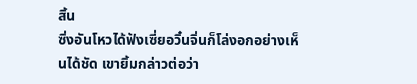สิ้น
ซิ่งอันโหวได้ฟังเซี่ยอวิ๋นจิ่นก็โล่งอกอย่างเห็นได้ชัด เขายิ้มกล่าวต่อว่า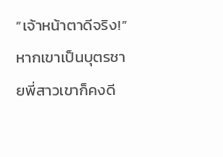“เจ้าหน้าตาดีจริง!”
หากเขาเป็นบุตรชายพี่สาวเขาก็คงดี